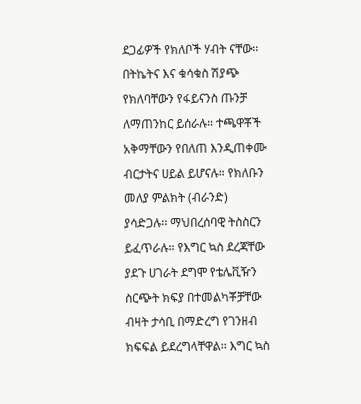ደጋፊዎች የክለቦች ሃብት ናቸው፡፡ በትኬትና እና ቁሳቁስ ሽያጭ የክለባቸውን የፋይናንስ ጡንቻ ለማጠንከር ይሰራሉ። ተጫዋቾች አቅማቸውን የበለጠ እንዲጠቀሙ ብርታትና ሀይል ይሆናሉ። የክለቡን መለያ ምልክት (ብራንድ) ያሳድጋሉ፡፡ ማህበረሰባዊ ትስስርን ይፈጥራሉ። የእግር ኳስ ደረጃቸው ያደጉ ሀገራት ደግሞ የቴሌቪዥን ስርጭት ክፍያ በተመልካቾቻቸው ብዛት ታሳቢ በማድረግ የገንዘብ ክፍፍል ይደረግላቸዋል፡፡ እግር ኳስ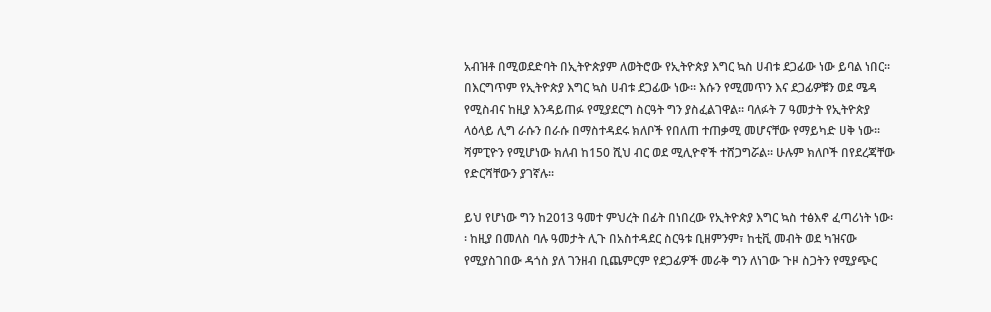አብዝቶ በሚወደድባት በኢትዮጵያም ለወትሮው የኢትዮጵያ እግር ኳስ ሀብቱ ደጋፊው ነው ይባል ነበር፡፡
በእርግጥም የኢትዮጵያ እግር ኳስ ሀብቱ ደጋፊው ነው። እሱን የሚመጥን እና ደጋፊዎቹን ወደ ሜዳ የሚስብና ከዚያ እንዳይጠፉ የሚያደርግ ስርዓት ግን ያስፈልገዋል። ባለፉት 7 ዓመታት የኢትዮጵያ ላዕላይ ሊግ ራሱን በራሱ በማስተዳደሩ ክለቦች የበለጠ ተጠቃሚ መሆናቸው የማይካድ ሀቅ ነው፡፡ ሻምፒዮን የሚሆነው ክለብ ከ150 ሺህ ብር ወደ ሚሊዮኖች ተሸጋግሯል፡፡ ሁሉም ክለቦች በየደረጃቸው የድርሻቸውን ያገኛሉ፡፡

ይህ የሆነው ግን ከ2013 ዓመተ ምህረት በፊት በነበረው የኢትዮጵያ እግር ኳስ ተፅእኖ ፈጣሪነት ነው፡፡ ከዚያ በመለስ ባሉ ዓመታት ሊጉ በአስተዳደር ስርዓቱ ቢዘምንም፣ ከቲቪ መብት ወደ ካዝናው የሚያስገበው ዳጎስ ያለ ገንዘብ ቢጨምርም የደጋፊዎች መራቅ ግን ለነገው ጉዞ ስጋትን የሚያጭር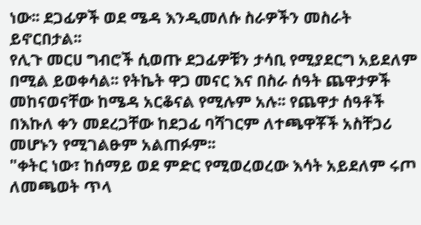ነው፡፡ ደጋፊዎች ወደ ሜዳ እንዲመለሱ ስራዎችን መስራት ይኖርበታል፡፡
የሊጉ መርሀ ግብሮች ሲወጡ ደጋፊዎቹን ታሳቢ የሚያደርግ አይደለም በሚል ይወቀሳል፡፡ የትኬት ዋጋ መናር እና በስራ ሰዓት ጨዋታዎች መከናወናቸው ከሜዳ አርቆናል የሚሉም አሉ፡፡ የጨዋታ ሰዓቶች በእኩለ ቀን መደረጋቸው ከደጋፊ ባሻገርም ለተጫዋቾች አስቸጋሪ መሆኑን የሚገልፁም አልጠፉም፡፡
"ቀትር ነው፣ ከሰማይ ወደ ምድር የሚወረወረው እሳት አይደለም ሩጦ ለመጫወት ጥላ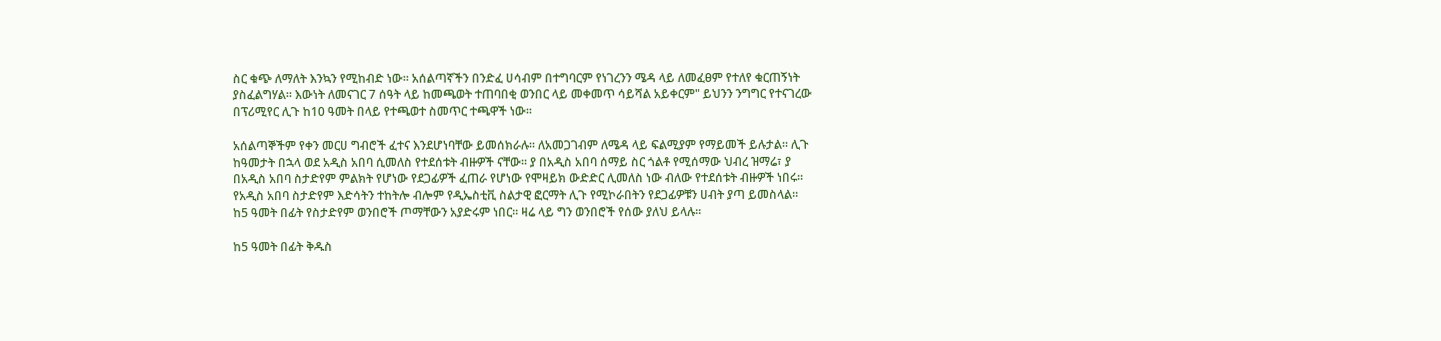ስር ቁጭ ለማለት እንኳን የሚከብድ ነው፡፡ አሰልጣኛችን በንድፈ ሀሳብም በተግባርም የነገረንን ሜዳ ላይ ለመፈፀም የተለየ ቁርጠኝነት ያስፈልግሃል። እውነት ለመናገር 7 ሰዓት ላይ ከመጫወት ተጠባበቂ ወንበር ላይ መቀመጥ ሳይሻል አይቀርም" ይህንን ንግግር የተናገረው በፕሪሚየር ሊጉ ከ10 ዓመት በላይ የተጫወተ ስመጥር ተጫዋች ነው፡፡

አሰልጣኞችም የቀን መርሀ ግብሮች ፈተና እንደሆነባቸው ይመሰክራሉ፡፡ ለአመጋገብም ለሜዳ ላይ ፍልሚያም የማይመች ይሉታል፡፡ ሊጉ ከዓመታት በኋላ ወደ አዲስ አበባ ሲመለስ የተደሰቱት ብዙዎች ናቸው፡፡ ያ በአዲስ አበባ ሰማይ ስር ጎልቶ የሚሰማው ህብረ ዝማሬ፣ ያ በአዲስ አበባ ስታድየም ምልክት የሆነው የደጋፊዎች ፈጠራ የሆነው የሞዛይክ ውድድር ሊመለስ ነው ብለው የተደሰቱት ብዙዎች ነበሩ፡፡
የአዲስ አበባ ስታድየም እድሳትን ተከትሎ ብሎም የዲኤስቲቪ ስልታዊ ፎርማት ሊጉ የሚኮራበትን የደጋፊዎቹን ሀብት ያጣ ይመስላል። ከ5 ዓመት በፊት የስታድየም ወንበሮች ጦማቸውን አያድሩም ነበር፡፡ ዛሬ ላይ ግን ወንበሮች የሰው ያለህ ይላሉ፡፡

ከ5 ዓመት በፊት ቅዱስ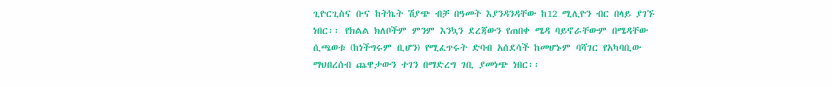ጊዮርጊስና ቡና ከትኬት ሽያጭ ብቻ በዓመት እያንዳንዳቸው ከ12 ሚሊዮን ብር በላይ ያገኙ ነበር፡፡ የክልል ክለቦችም ምንም እንኳን ደረጃውን የጠበቀ ሜዳ ባይኖራቸውም በሜዳቸው ሲጫወቱ (ከነችግሩም ቢሆን) የሚፈጥሩት ድባብ አሰደሳች ከመሆኑም ባሻገር የአካባቢው ማህበረሰብ ጨዋታውን ተገን በማድረግ ገቢ ያመነጭ ነበር፡፡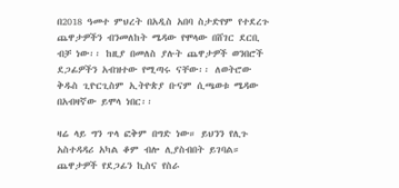በ2018 ዓመተ ምህረት በአዲስ አበባ ስታድየም የተደረጉ ጨዋታዎችን ብንመለከት ሜዳው የሞላው በሸገር ደርቢ ብቻ ነው፡፡ ከዚያ በመለስ ያሉት ጨዋታዎች ወንበሮች ደጋፊዎችን አብዝተው የሚጣሩ ናቸው፡፡ ለወትሮው ቅዱስ ጊዮርጊስም ኢትዮጵያ ቡናም ሲጫወቱ ሜዳው በአብዛኛው ይሞላ ነበር፡፡

ዛሬ ላይ ግን ጥላ ፎቅም በግድ ነው። ይህንን የሊጉ አስተዳዳሪ አካል ቆም ብሎ ሊያስብበት ይገባል። ጨዋታዎች የደጋፊን ኪስና የስራ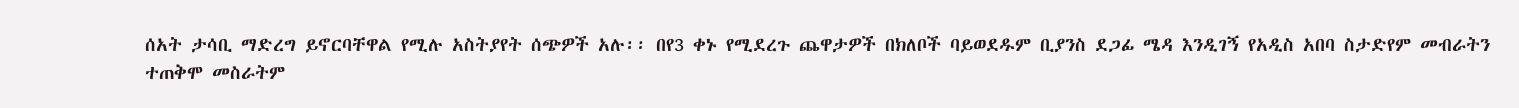ሰአት ታሳቢ ማድረግ ይኖርባቸዋል የሚሉ አስትያየት ሰጭዎች አሉ፡፡ በየ3 ቀኑ የሚደረጉ ጨዋታዎች በክለቦች ባይወደዱም ቢያንስ ደጋፊ ሜዳ እንዲገኝ የአዲስ አበባ ስታድየም መብራትን ተጠቅሞ መስራትም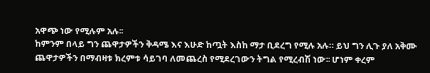አዋጭ ነው የሚሉም አሉ፡፡
ከምንም በላይ ግን ጨዋታዎችን ቅዳሜ እና እሁድ ከጧት እስከ ማታ ቢደረግ የሚሉ አሉ። ይህ ግን ሊጉ ያለ አቅሙ ጨዋታዎችን በማብዛቱ ክረምቱ ሳይገባ ለመጨረስ የሚደረገውን ትግል የሚረብሽ ነው፡፡ ሆነም ቀረም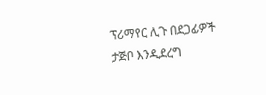ፕሪማየር ሊጉ በደጋፊዎች ታጅቦ እንዲደረግ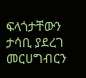ፍላጎታቸውን ታሳቢ ያደረገ መርሀግብርን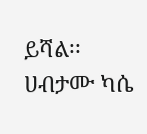ይሻል፡፡
ሀብታሙ ካሴ